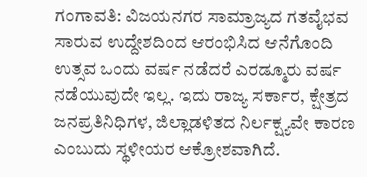ಗಂಗಾವತಿ: ವಿಜಯನಗರ ಸಾಮ್ರಾಜ್ಯದ ಗತವೈಭವ ಸಾರುವ ಉದ್ದೇಶದಿಂದ ಆರಂಭಿಸಿದ ಆನೆಗೊಂದಿ ಉತ್ಸವ ಒಂದು ವರ್ಷ ನಡೆದರೆ ಎರಡ್ಮೂರು ವರ್ಷ ನಡೆಯುವುದೇ ಇಲ್ಲ. ಇದು ರಾಜ್ಯ ಸರ್ಕಾರ, ಕ್ಷೇತ್ರದ ಜನಪ್ರತಿನಿಧಿಗಳ, ಜಿಲ್ಲಾಡಳಿತದ ನಿರ್ಲಕ್ಷ್ಯವೇ ಕಾರಣ ಎಂಬುದು ಸ್ಥಳೀಯರ ಆಕ್ರೋಶವಾಗಿದೆ.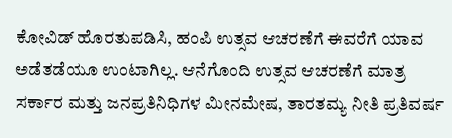ಕೋವಿಡ್ ಹೊರತುಪಡಿಸಿ, ಹಂಪಿ ಉತ್ಸವ ಆಚರಣೆಗೆ ಈವರೆಗೆ ಯಾವ ಅಡೆತಡೆಯೂ ಉಂಟಾಗಿಲ್ಲ. ಆನೆಗೊಂದಿ ಉತ್ಸವ ಆಚರಣೆಗೆ ಮಾತ್ರ ಸರ್ಕಾರ ಮತ್ತು ಜನಪ್ರತಿನಿಧಿಗಳ ಮೀನಮೇಷ, ತಾರತಮ್ಯ ನೀತಿ ಪ್ರತಿವರ್ಷ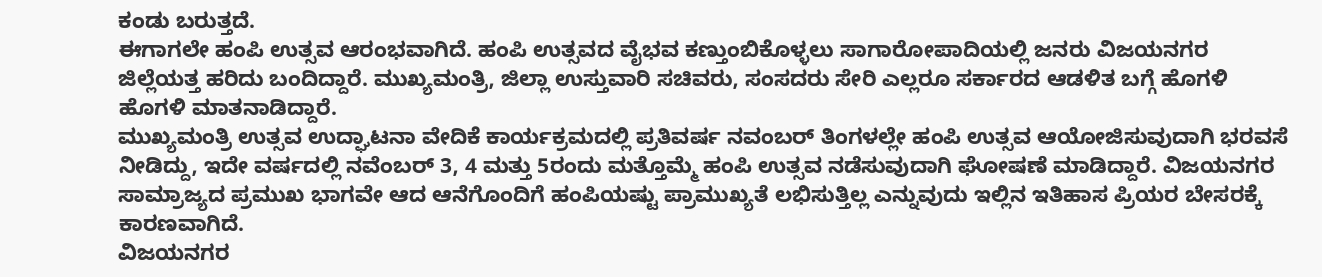ಕಂಡು ಬರುತ್ತದೆ.
ಈಗಾಗಲೇ ಹಂಪಿ ಉತ್ಸವ ಆರಂಭವಾಗಿದೆ. ಹಂಪಿ ಉತ್ಸವದ ವೈಭವ ಕಣ್ತುಂಬಿಕೊಳ್ಳಲು ಸಾಗಾರೋಪಾದಿಯಲ್ಲಿ ಜನರು ವಿಜಯನಗರ ಜಿಲ್ಲೆಯತ್ತ ಹರಿದು ಬಂದಿದ್ದಾರೆ. ಮುಖ್ಯಮಂತ್ರಿ, ಜಿಲ್ಲಾ ಉಸ್ತುವಾರಿ ಸಚಿವರು, ಸಂಸದರು ಸೇರಿ ಎಲ್ಲರೂ ಸರ್ಕಾರದ ಆಡಳಿತ ಬಗ್ಗೆ ಹೊಗಳಿ ಹೊಗಳಿ ಮಾತನಾಡಿದ್ದಾರೆ.
ಮುಖ್ಯಮಂತ್ರಿ ಉತ್ಸವ ಉದ್ಘಾಟನಾ ವೇದಿಕೆ ಕಾರ್ಯಕ್ರಮದಲ್ಲಿ ಪ್ರತಿವರ್ಷ ನವಂಬರ್ ತಿಂಗಳಲ್ಲೇ ಹಂಪಿ ಉತ್ಸವ ಆಯೋಜಿಸುವುದಾಗಿ ಭರವಸೆ ನೀಡಿದ್ದು, ಇದೇ ವರ್ಷದಲ್ಲಿ ನವೆಂಬರ್ 3, 4 ಮತ್ತು 5ರಂದು ಮತ್ತೊಮ್ಮೆ ಹಂಪಿ ಉತ್ಸವ ನಡೆಸುವುದಾಗಿ ಘೋಷಣೆ ಮಾಡಿದ್ದಾರೆ. ವಿಜಯನಗರ ಸಾಮ್ರಾಜ್ಯದ ಪ್ರಮುಖ ಭಾಗವೇ ಆದ ಆನೆಗೊಂದಿಗೆ ಹಂಪಿಯಷ್ಟು ಪ್ರಾಮುಖ್ಯತೆ ಲಭಿಸುತ್ತಿಲ್ಲ ಎನ್ನುವುದು ಇಲ್ಲಿನ ಇತಿಹಾಸ ಪ್ರಿಯರ ಬೇಸರಕ್ಕೆ ಕಾರಣವಾಗಿದೆ.
ವಿಜಯನಗರ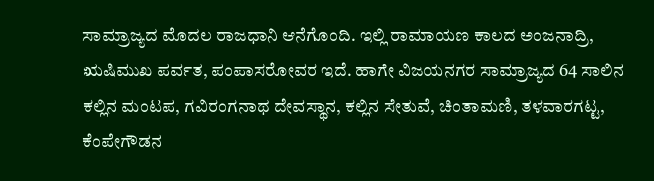ಸಾಮ್ರಾಜ್ಯದ ಮೊದಲ ರಾಜಧಾನಿ ಆನೆಗೊಂದಿ. ಇಲ್ಲಿ ರಾಮಾಯಣ ಕಾಲದ ಅಂಜನಾದ್ರಿ, ಋಷಿಮುಖ ಪರ್ವತ, ಪಂಪಾಸರೋವರ ಇದೆ. ಹಾಗೇ ವಿಜಯನಗರ ಸಾಮ್ರಾಜ್ಯದ 64 ಸಾಲಿನ ಕಲ್ಲಿನ ಮಂಟಪ, ಗವಿರಂಗನಾಥ ದೇವಸ್ಥಾನ, ಕಲ್ಲಿನ ಸೇತುವೆ, ಚಿಂತಾಮಣಿ, ತಳವಾರಗಟ್ಟ, ಕೆಂಪೇಗೌಡನ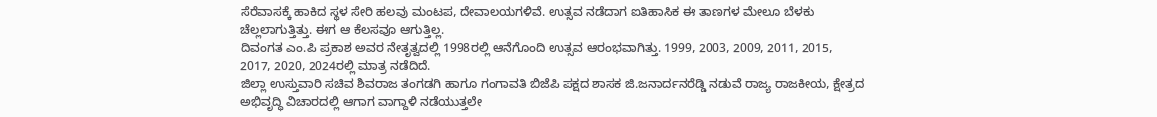ಸೆರೆವಾಸಕ್ಕೆ ಹಾಕಿದ ಸ್ಥಳ ಸೇರಿ ಹಲವು ಮಂಟಪ, ದೇವಾಲಯಗಳಿವೆ. ಉತ್ಸವ ನಡೆದಾಗ ಐತಿಹಾಸಿಕ ಈ ತಾಣಗಳ ಮೇಲೂ ಬೆಳಕು ಚೆಲ್ಲಲಾಗುತ್ತಿತ್ತು. ಈಗ ಆ ಕೆಲಸವೂ ಆಗುತ್ತಿಲ್ಲ.
ದಿವಂಗತ ಎಂ.ಪಿ ಪ್ರಕಾಶ ಅವರ ನೇತೃತ್ವದಲ್ಲಿ 1998ರಲ್ಲಿ ಆನೆಗೊಂದಿ ಉತ್ಸವ ಆರಂಭವಾಗಿತ್ತು. 1999, 2003, 2009, 2011, 2015, 2017, 2020, 2024ರಲ್ಲಿ ಮಾತ್ರ ನಡೆದಿದೆ.
ಜಿಲ್ಲಾ ಉಸ್ತುವಾರಿ ಸಚಿವ ಶಿವರಾಜ ತಂಗಡಗಿ ಹಾಗೂ ಗಂಗಾವತಿ ಬಿಜೆಪಿ ಪಕ್ಷದ ಶಾಸಕ ಜಿ.ಜನಾರ್ದನರೆಡ್ಡಿ ನಡುವೆ ರಾಜ್ಯ ರಾಜಕೀಯ, ಕ್ಷೇತ್ರದ ಅಭಿವೃದ್ಧಿ ವಿಚಾರದಲ್ಲಿ ಆಗಾಗ ವಾಗ್ದಾಳಿ ನಡೆಯುತ್ತಲೇ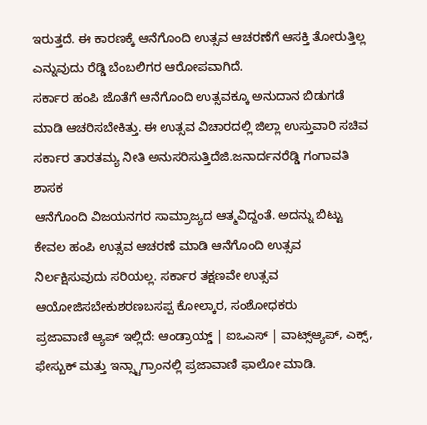ಇರುತ್ತದೆ. ಈ ಕಾರಣಕ್ಕೆ ಆನೆಗೊಂದಿ ಉತ್ಸವ ಆಚರಣೆಗೆ ಆಸಕ್ತಿ ತೋರುತ್ತಿಲ್ಲ ಎನ್ನುವುದು ರೆಡ್ಡಿ ಬೆಂಬಲಿಗರ ಆರೋಪವಾಗಿದೆ.
ಸರ್ಕಾರ ಹಂಪಿ ಜೊತೆಗೆ ಆನೆಗೊಂದಿ ಉತ್ಸವಕ್ಕೂ ಅನುದಾನ ಬಿಡುಗಡೆ ಮಾಡಿ ಆಚರಿಸಬೇಕಿತ್ತು. ಈ ಉತ್ಸವ ವಿಚಾರದಲ್ಲಿ ಜಿಲ್ಲಾ ಉಸ್ತುವಾರಿ ಸಚಿವ ಸರ್ಕಾರ ತಾರತಮ್ಯ ನೀತಿ ಅನುಸರಿಸುತ್ತಿದೆಜಿ.ಜನಾರ್ದನರೆಡ್ಡಿ ಗಂಗಾವತಿ ಶಾಸಕ
ಆನೆಗೊಂದಿ ವಿಜಯನಗರ ಸಾಮ್ರಾಜ್ಯದ ಆತ್ಮವಿದ್ದಂತೆ. ಅದನ್ನು ಬಿಟ್ಟು ಕೇವಲ ಹಂಪಿ ಉತ್ಸವ ಆಚರಣೆ ಮಾಡಿ ಆನೆಗೊಂದಿ ಉತ್ಸವ ನಿರ್ಲಕ್ಷಿಸುವುದು ಸರಿಯಲ್ಲ. ಸರ್ಕಾರ ತಕ್ಷಣವೇ ಉತ್ಸವ ಆಯೋಜಿಸಬೇಕುಶರಣಬಸಪ್ಪ ಕೋಲ್ಕಾರ, ಸಂಶೋಧಕರು
ಪ್ರಜಾವಾಣಿ ಆ್ಯಪ್ ಇಲ್ಲಿದೆ: ಆಂಡ್ರಾಯ್ಡ್ | ಐಒಎಸ್ | ವಾಟ್ಸ್ಆ್ಯಪ್, ಎಕ್ಸ್, ಫೇಸ್ಬುಕ್ ಮತ್ತು ಇನ್ಸ್ಟಾಗ್ರಾಂನಲ್ಲಿ ಪ್ರಜಾವಾಣಿ ಫಾಲೋ ಮಾಡಿ.